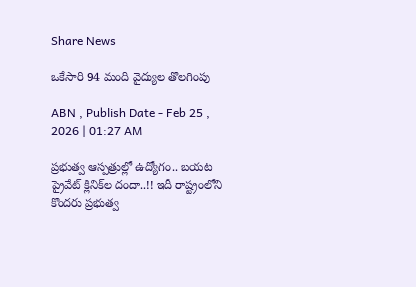Share News

ఒకేసారి 94 మంది వైద్యుల తొలగింపు

ABN , Publish Date - Feb 25 , 2026 | 01:27 AM

ప్రభుత్వ ఆస్పత్రుల్లో ఉద్యోగం.. బయట ప్రైవేట్‌ క్లినిక్‌ల దందా..!! ఇదీ రాష్ట్రంలోని కొందరు ప్రభుత్వ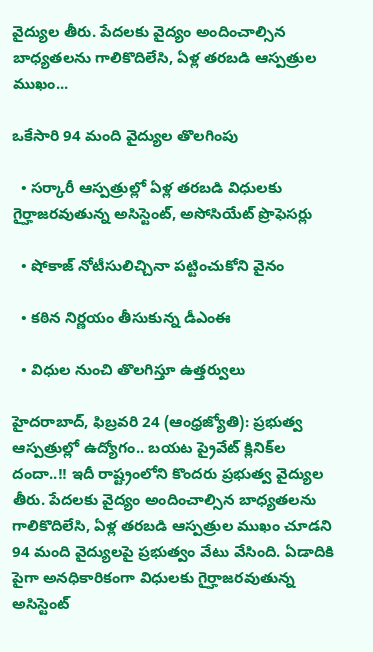వైద్యుల తీరు. పేదలకు వైద్యం అందించాల్సిన బాధ్యతలను గాలికొదిలేసి, ఏళ్ల తరబడి ఆస్పత్రుల ముఖం...

ఒకేసారి 94 మంది వైద్యుల తొలగింపు

  • సర్కారీ ఆస్పత్రుల్లో ఏళ్ల తరబడి విధులకు గైర్హాజరవుతున్న అసిస్టెంట్‌, అసోసియేట్‌ ప్రొఫెసర్లు

  • షోకాజ్‌ నోటీసులిచ్చినా పట్టించుకోని వైనం

  • కఠిన నిర్ణయం తీసుకున్న డీఎంఈ

  • విధుల నుంచి తొలగిస్తూ ఉత్తర్వులు

హైదరాబాద్‌, ఫిబ్రవరి 24 (ఆంధ్రజ్యోతి): ప్రభుత్వ ఆస్పత్రుల్లో ఉద్యోగం.. బయట ప్రైవేట్‌ క్లినిక్‌ల దందా..!! ఇదీ రాష్ట్రంలోని కొందరు ప్రభుత్వ వైద్యుల తీరు. పేదలకు వైద్యం అందించాల్సిన బాధ్యతలను గాలికొదిలేసి, ఏళ్ల తరబడి ఆస్పత్రుల ముఖం చూడని 94 మంది వైద్యులపై ప్రభుత్వం వేటు వేసింది. ఏడాదికి పైగా అనధికారికంగా విధులకు గైర్హాజరవుతున్న అసిస్టెంట్‌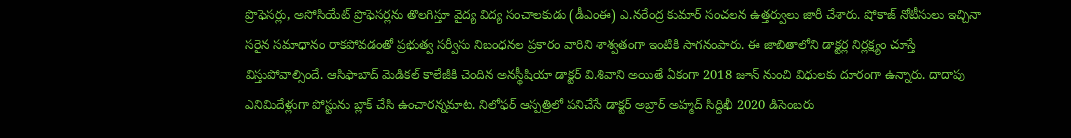ప్రొఫెసర్లు, అసోసియేట్‌ ప్రొఫెసర్లను తొలగిస్తూ వైద్య విద్య సంచాలకుడు (డీఎంఈ) ఎ.నరేంద్ర కుమార్‌ సంచలన ఉత్తర్వులు జారీ చేశారు. షోకాజ్‌ నోటీసులు ఇచ్చినా సరైన సమాధానం రాకపోవడంతో ప్రభుత్వ సర్వీసు నిబంధనల ప్రకారం వారిని శాశ్వతంగా ఇంటికి సాగనంపారు. ఈ జాబితాలోని డాక్టర్ల నిర్లక్ష్యం చూస్తే విస్తుపోవాల్సిందే. ఆసిఫాబాద్‌ మెడికల్‌ కాలేజీకి చెందిన అనస్థీషియా డాక్టర్‌ వి.శివాని అయితే ఏకంగా 2018 జూన్‌ నుంచి విధులకు దూరంగా ఉన్నారు. దాదాపు ఎనిమిదేళ్లుగా పోస్టును బ్లాక్‌ చేసి ఉంచారన్నమాట. నిలోఫర్‌ ఆస్పత్రిలో పనిచేసే డాక్టర్‌ అబ్రార్‌ అహ్మద్‌ సిద్దిఖీ 2020 డిసెంబరు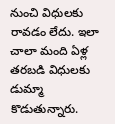నుంచి విధులకు రావడం లేదు. ఇలా చాలా మంది ఏళ్ల తరబడి విధులకు డుమ్మా కొడుతున్నారు.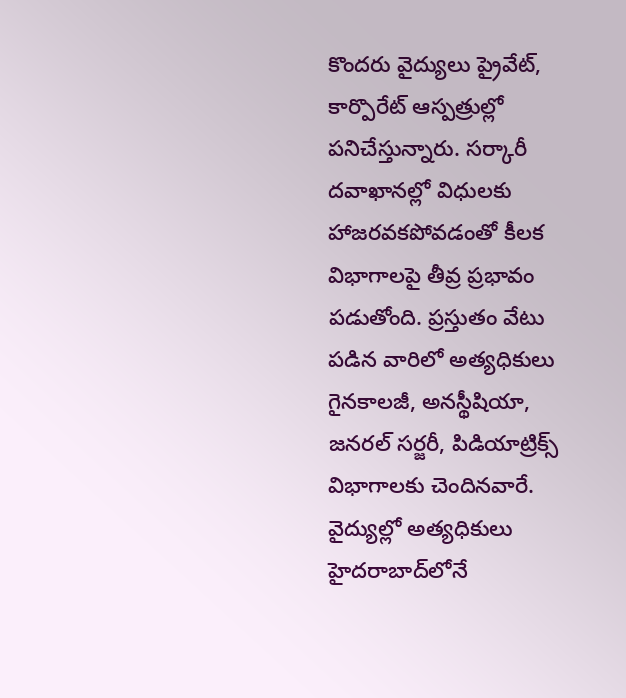కొందరు వైద్యులు ప్రైవేట్‌, కార్పొరేట్‌ ఆస్పత్రుల్లో పనిచేస్తున్నారు. సర్కారీ దవాఖానల్లో విధులకు హాజరవకపోవడంతో కీలక విభాగాలపై తీవ్ర ప్రభావం పడుతోంది. ప్రస్తుతం వేటు పడిన వారిలో అత్యధికులు గైనకాలజీ, అనస్థీషియా, జనరల్‌ సర్జరీ, పిడియాట్రిక్స్‌ విభాగాలకు చెందినవారే. వైద్యుల్లో అత్యధికులు హైదరాబాద్‌లోనే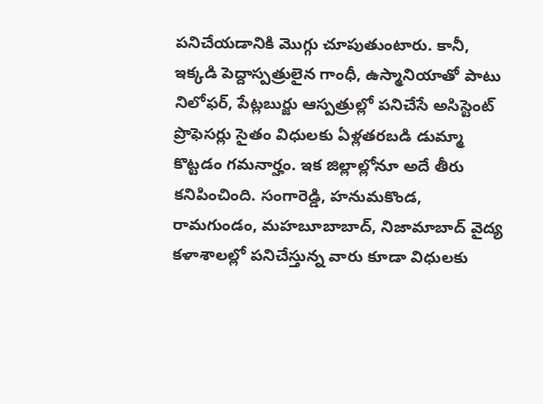పనిచేయడానికి మొగ్గు చూపుతుంటారు. కానీ, ఇక్కడి పెద్దాస్పత్రులైన గాంధీ, ఉస్మానియాతో పాటు నిలోఫర్‌, పేట్లబుర్జు ఆస్పత్రుల్లో పనిచేసే అసిస్టెంట్‌ ప్రొఫెసర్లు సైతం విధులకు ఏళ్లతరబడి డుమ్మా కొట్టడం గమనార్హం. ఇక జిల్లాల్లోనూ అదే తీరు కనిపించింది. సంగారెడ్డి, హనుమకొండ, రామగుండం, మహబూబాబాద్‌, నిజామాబాద్‌ వైద్య కళాశాలల్లో పనిచేస్తున్న వారు కూడా విధులకు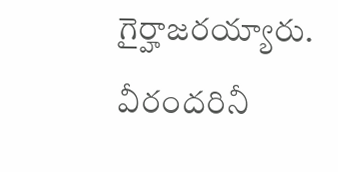గైర్హాజరయ్యారు. వీరందరినీ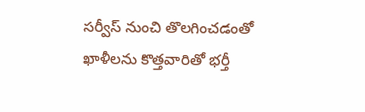సర్వీస్‌ నుంచి తొలగించడంతో ఖాళీలను కొత్తవారితో భర్తీ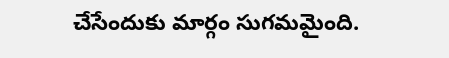చేసేందుకు మార్గం సుగమమైంది.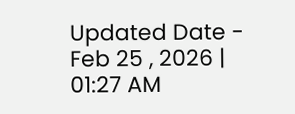Updated Date - Feb 25 , 2026 | 01:27 AM